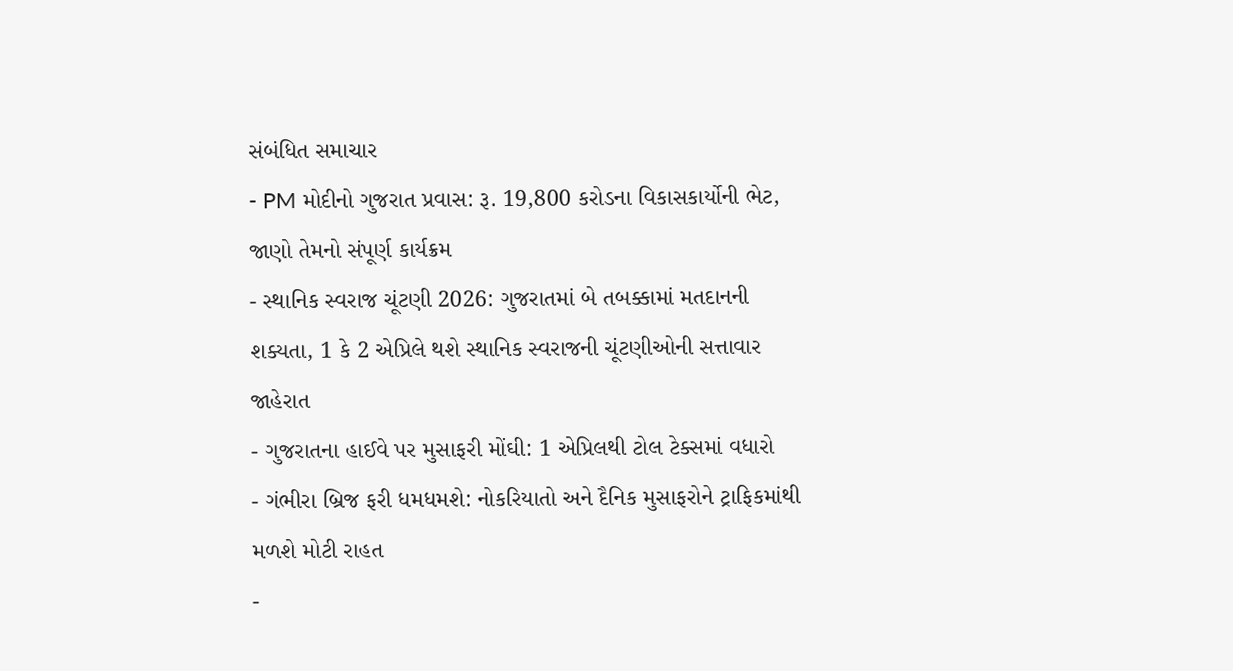સંબંધિત સમાચાર
- PM મોદીનો ગુજરાત પ્રવાસ: રૂ. 19,800 કરોડના વિકાસકાર્યોની ભેટ, જાણો તેમનો સંપૂર્ણ કાર્યક્રમ
- સ્થાનિક સ્વરાજ ચૂંટણી 2026: ગુજરાતમાં બે તબક્કામાં મતદાનની શક્યતા, 1 કે 2 એપ્રિલે થશે સ્થાનિક સ્વરાજની ચૂંટણીઓની સત્તાવાર જાહેરાત
- ગુજરાતના હાઈવે પર મુસાફરી મોંઘી: 1 એપ્રિલથી ટોલ ટેક્સમાં વધારો
- ગંભીરા બ્રિજ ફરી ધમધમશે: નોકરિયાતો અને દૈનિક મુસાફરોને ટ્રાફિકમાંથી મળશે મોટી રાહત
-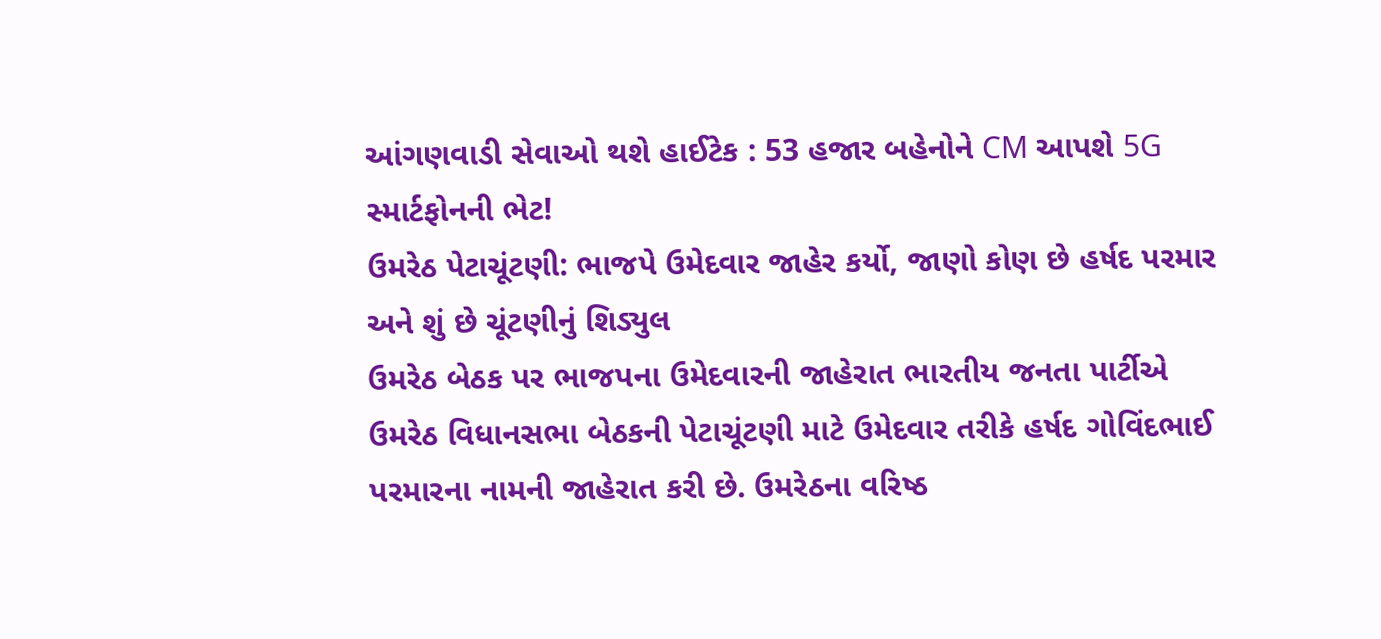આંગણવાડી સેવાઓ થશે હાઈટેક : 53 હજાર બહેનોને CM આપશે 5G સ્માર્ટફોનની ભેટ!
ઉમરેઠ પેટાચૂંટણી: ભાજપે ઉમેદવાર જાહેર કર્યો, જાણો કોણ છે હર્ષદ પરમાર અને શું છે ચૂંટણીનું શિડ્યુલ
ઉમરેઠ બેઠક પર ભાજપના ઉમેદવારની જાહેરાત ભારતીય જનતા પાર્ટીએ ઉમરેઠ વિધાનસભા બેઠકની પેટાચૂંટણી માટે ઉમેદવાર તરીકે હર્ષદ ગોવિંદભાઈ પરમારના નામની જાહેરાત કરી છે. ઉમરેઠના વરિષ્ઠ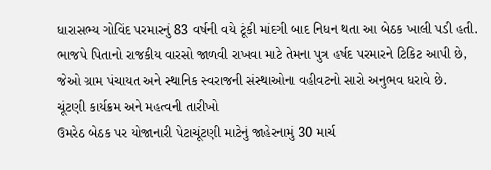ધારાસભ્ય ગોવિંદ પરમારનું 83 વર્ષની વયે ટૂંકી માંદગી બાદ નિધન થતા આ બેઠક ખાલી પડી હતી. ભાજપે પિતાનો રાજકીય વારસો જાળવી રાખવા માટે તેમના પુત્ર હર્ષદ પરમારને ટિકિટ આપી છે, જેઓ ગ્રામ પંચાયત અને સ્થાનિક સ્વરાજની સંસ્થાઓના વહીવટનો સારો અનુભવ ધરાવે છે.
ચૂંટણી કાર્યક્રમ અને મહત્વની તારીખો
ઉમરેઠ બેઠક પર યોજાનારી પેટાચૂંટણી માટેનું જાહેરનામું 30 માર્ચ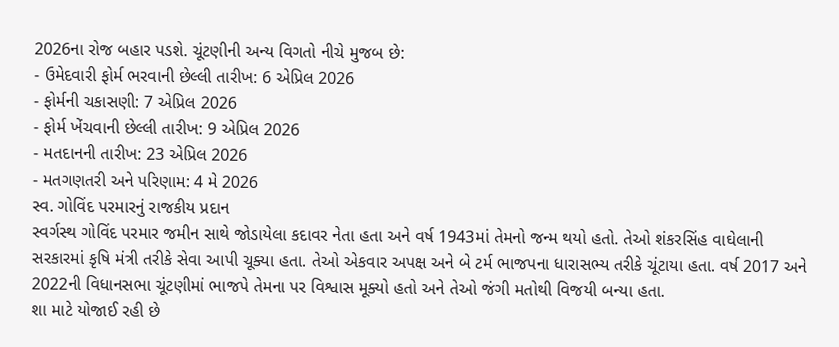2026ના રોજ બહાર પડશે. ચૂંટણીની અન્ય વિગતો નીચે મુજબ છે:
- ઉમેદવારી ફોર્મ ભરવાની છેલ્લી તારીખ: 6 એપ્રિલ 2026
- ફોર્મની ચકાસણી: 7 એપ્રિલ 2026
- ફોર્મ ખેંચવાની છેલ્લી તારીખ: 9 એપ્રિલ 2026
- મતદાનની તારીખ: 23 એપ્રિલ 2026
- મતગણતરી અને પરિણામ: 4 મે 2026
સ્વ. ગોવિંદ પરમારનું રાજકીય પ્રદાન
સ્વર્ગસ્થ ગોવિંદ પરમાર જમીન સાથે જોડાયેલા કદાવર નેતા હતા અને વર્ષ 1943માં તેમનો જન્મ થયો હતો. તેઓ શંકરસિંહ વાઘેલાની સરકારમાં કૃષિ મંત્રી તરીકે સેવા આપી ચૂક્યા હતા. તેઓ એકવાર અપક્ષ અને બે ટર્મ ભાજપના ધારાસભ્ય તરીકે ચૂંટાયા હતા. વર્ષ 2017 અને 2022ની વિધાનસભા ચૂંટણીમાં ભાજપે તેમના પર વિશ્વાસ મૂક્યો હતો અને તેઓ જંગી મતોથી વિજયી બન્યા હતા.
શા માટે યોજાઈ રહી છે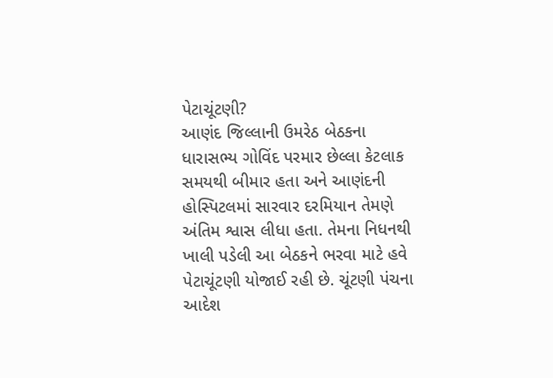પેટાચૂંટણી?
આણંદ જિલ્લાની ઉમરેઠ બેઠકના ધારાસભ્ય ગોવિંદ પરમાર છેલ્લા કેટલાક સમયથી બીમાર હતા અને આણંદની હોસ્પિટલમાં સારવાર દરમિયાન તેમણે અંતિમ શ્વાસ લીધા હતા. તેમના નિધનથી ખાલી પડેલી આ બેઠકને ભરવા માટે હવે પેટાચૂંટણી યોજાઈ રહી છે. ચૂંટણી પંચના આદેશ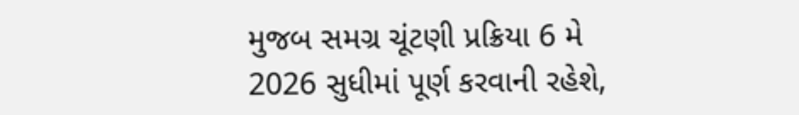મુજબ સમગ્ર ચૂંટણી પ્રક્રિયા 6 મે 2026 સુધીમાં પૂર્ણ કરવાની રહેશે,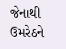જેનાથી ઉમરેઠને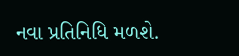નવા પ્રતિનિધિ મળશે.